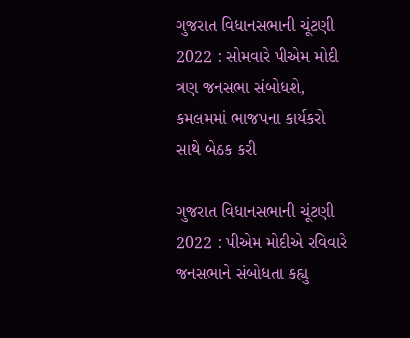ગુજરાત વિધાનસભાની ચૂંટણી 2022 : સોમવારે પીએમ મોદી ત્રણ જનસભા સંબોધશે, કમલમમાં ભાજપના કાર્યકરો સાથે બેઠક કરી

ગુજરાત વિધાનસભાની ચૂંટણી 2022 : પીએમ મોદીએ રવિવારે જનસભાને સંબોધતા કહ્યુ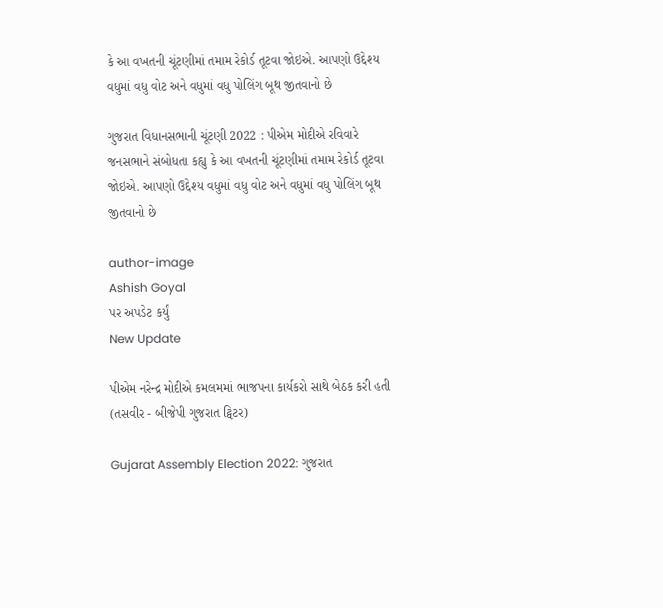કે આ વખતની ચૂંટણીમાં તમામ રેકોર્ડ તૂટવા જોઇએ. આપણો ઉદ્દેશ્ય વધુમાં વધુ વોટ અને વધુમાં વધુ પોલિંગ બૂથ જીતવાનો છે

ગુજરાત વિધાનસભાની ચૂંટણી 2022 : પીએમ મોદીએ રવિવારે જનસભાને સંબોધતા કહ્યુ કે આ વખતની ચૂંટણીમાં તમામ રેકોર્ડ તૂટવા જોઇએ. આપણો ઉદ્દેશ્ય વધુમાં વધુ વોટ અને વધુમાં વધુ પોલિંગ બૂથ જીતવાનો છે

author-image
Ashish Goyal
પર અપડેટ કર્યું
New Update

પીએમ નરેન્દ્ર મોદીએ કમલમમાં ભાજપના કાર્યકરો સાથે બેઠક કરી હતી (તસવીર - બીજેપી ગુજરાત ટ્વિટર)

Gujarat Assembly Election 2022: ગુજરાત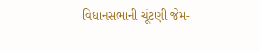વિધાનસભાની ચૂંટણી જેમ-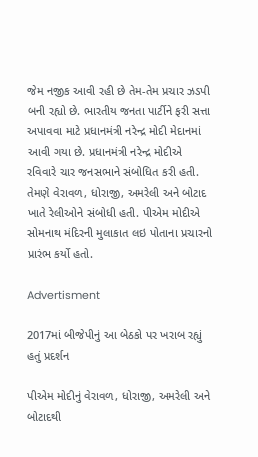જેમ નજીક આવી રહી છે તેમ-તેમ પ્રચાર ઝડપી બની રહ્યો છે. ભારતીય જનતા પાર્ટીને ફરી સત્તા અપાવવા માટે પ્રધાનમંત્રી નરેન્દ્ર મોદી મેદાનમાં આવી ગયા છે. પ્રધાનમંત્રી નરેન્દ્ર મોદીએ રવિવારે ચાર જનસભાને સંબોધિત કરી હતી. તેમણે વેરાવળ, ધોરાજી, અમરેલી અને બોટાદ ખાતે રેલીઓને સંબોધી હતી. પીએમ મોદીએ સોમનાથ મંદિરની મુલાકાત લઇ પોતાના પ્રચારનો પ્રારંભ કર્યો હતો.

Advertisment

2017માં બીજેપીનું આ બેઠકો પર ખરાબ રહ્યું હતું પ્રદર્શન

પીએમ મોદીનું વેરાવળ, ધોરાજી, અમરેલી અને બોટાદથી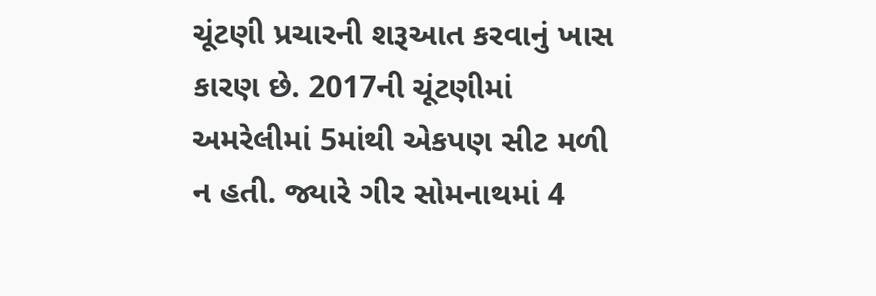ચૂંટણી પ્રચારની શરૂઆત કરવાનું ખાસ કારણ છે. 2017ની ચૂંટણીમાં અમરેલીમાં 5માંથી એકપણ સીટ મળી ન હતી. જ્યારે ગીર સોમનાથમાં 4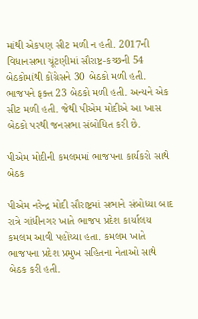માંથી એકપણ સીટ મળી ન હતી. 2017ની વિધાનસભા ચૂંટણીમાં સૌરાષ્ટ્ર-કચ્છની 54 બેઠકોમાંથી કોંગ્રેસને 30 બેઠકો મળી હતી. ભાજપને ફક્ત 23 બેઠકો મળી હતી. અન્યને એક સીટ મળી હતી. જેથી પીએમ મોદીએ આ ખાસ બેઠકો પરથી જનસભા સંબોધિત કરી છે.

પીએમ મોદીની કમલમમાં ભાજપના કાર્યકરો સાથે બેઠક

પીએમ નરેન્દ્ર મોદી સૌરાષ્ટ્રમાં સભાને સંબોધ્યા બાદ રાત્રે ગાંધીનગર ખાતે ભાજપ પ્રદેશ કાર્યાલય કમલમ આવી પહોંચ્યા હતા. કમલમ ખાતે ભાજપના પ્રદેશ પ્રમુખ સહિતના નેતાઓ સાથે બેઠક કરી હતી.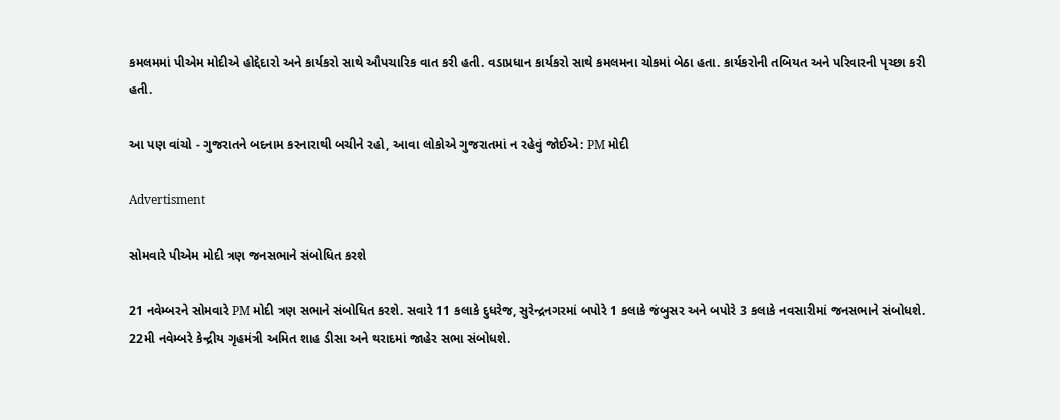કમલમમાં પીએમ મોદીએ હોદ્દેદારો અને કાર્યકરો સાથે ઔપચારિક વાત કરી હતી. વડાપ્રધાન કાર્યકરો સાથે કમલમના ચોકમાં બેઠા હતા. કાર્યકરોની તબિયત અને પરિવારની પૃચ્છા કરી હતી.

આ પણ વાંચો - ગુજરાતને બદનામ કરનારાથી બચીને રહો, આવા લોકોએ ગુજરાતમાં ન રહેવું જોઈએ: PM મોદી

Advertisment

સોમવારે પીએમ મોદી ત્રણ જનસભાને સંબોધિત કરશે

21 નવેમ્બરને સોમવારે PM મોદી ત્રણ સભાને સંબોધિત કરશે. સવારે 11 કલાકે દુધરેજ, સુરેન્દ્રનગરમાં બપોરે 1 કલાકે જંબુસર અને બપોરે 3 કલાકે નવસારીમાં જનસભાને સંબોધશે. 22મી નવેમ્બરે કેન્દ્રીય ગૃહમંત્રી અમિત શાહ ડીસા અને થરાદમાં જાહેર સભા સંબોધશે.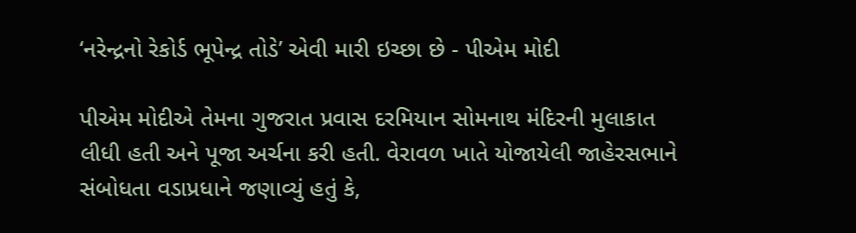‘નરેન્દ્રનો રેકોર્ડ ભૂપેન્દ્ર તોડે’ એવી મારી ઇચ્છા છે - પીએમ મોદી

પીએમ મોદીએ તેમના ગુજરાત પ્રવાસ દરમિયાન સોમનાથ મંદિરની મુલાકાત લીધી હતી અને પૂજા અર્ચના કરી હતી. વેરાવળ ખાતે યોજાયેલી જાહેરસભાને સંબોધતા વડાપ્રધાને જણાવ્યું હતું કે,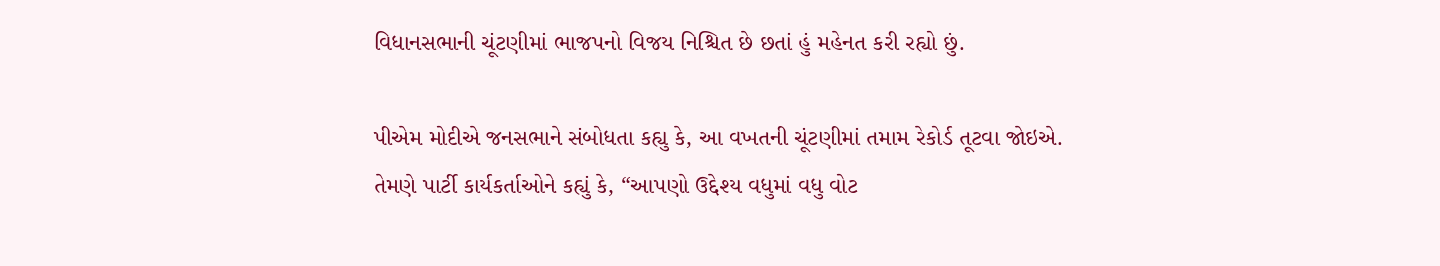વિધાનસભાની ચૂંટણીમાં ભાજપનો વિજય નિશ્ચિત છે છતાં હું મહેનત કરી રહ્યો છું.

પીએમ મોદીએ જનસભાને સંબોધતા કહ્યુ કે, આ વખતની ચૂંટણીમાં તમામ રેકોર્ડ તૂટવા જોઇએ. તેમણે પાર્ટી કાર્યકર્તાઓને કહ્યું કે, “આપણો ઉદ્દેશ્ય વધુમાં વધુ વોટ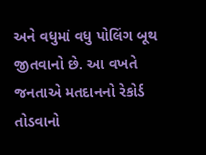અને વધુમાં વધુ પોલિંગ બૂથ જીતવાનો છે. આ વખતે જનતાએ મતદાનનો રેકોર્ડ તોડવાનો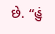છે. “હું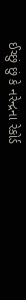ઈચ્છું છું કે નરેન્દ્રના રેકોર્ડ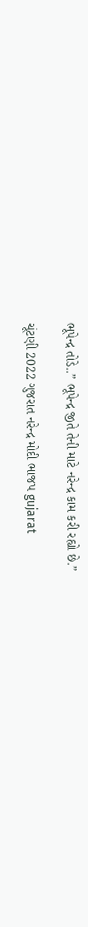ભૂપેન્દ્ર તોડે..” ભૂપેન્દ્ર જીતે તેની માટે નરેન્દ્ર કામ કરી રહ્યો છે.”

ચૂંટણી 2022 ગુજરાત નરેન્દ્ર મોદી ભાજપ gujarat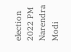election 2022 PM Narendra Modi